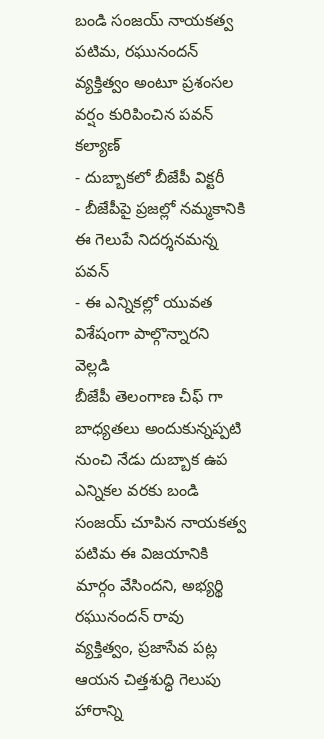బండి సంజయ్ నాయకత్వ పటిమ, రఘునందన్ వ్యక్తిత్వం అంటూ ప్రశంసల వర్షం కురిపించిన పవన్ కల్యాణ్
- దుబ్బాకలో బీజేపీ విక్టరీ
- బీజేపీపై ప్రజల్లో నమ్మకానికి ఈ గెలుపే నిదర్శనమన్న పవన్
- ఈ ఎన్నికల్లో యువత విశేషంగా పాల్గొన్నారని వెల్లడి
బీజేపీ తెలంగాణ చీఫ్ గా బాధ్యతలు అందుకున్నప్పటి నుంచి నేడు దుబ్బాక ఉప ఎన్నికల వరకు బండి సంజయ్ చూపిన నాయకత్వ పటిమ ఈ విజయానికి మార్గం వేసిందని, అభ్యర్థి రఘునందన్ రావు వ్యక్తిత్వం, ప్రజాసేవ పట్ల ఆయన చిత్తశుద్ధి గెలుపు హారాన్ని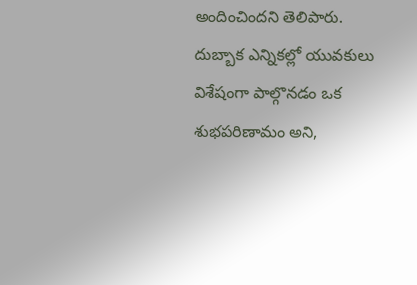అందించిందని తెలిపారు. దుబ్బాక ఎన్నికల్లో యువకులు విశేషంగా పాల్గొనడం ఒక శుభపరిణామం అని,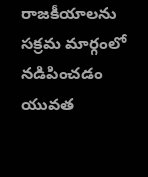రాజకీయాలను సక్రమ మార్గంలో నడిపించడం యువత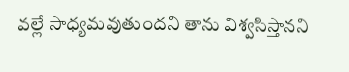వల్లే సాధ్యమవుతుందని తాను విశ్వసిస్తానని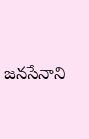జనసేనాని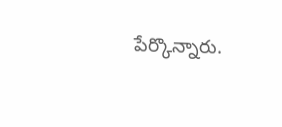పేర్కొన్నారు.